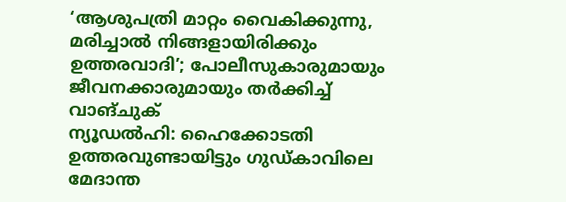‘ആശുപത്രി മാറ്റം വൈകിക്കുന്നു, മരിച്ചാൽ നിങ്ങളായിരിക്കും ഉത്തരവാദി’; പോലീസുകാരുമായും ജീവനക്കാരുമായും തർക്കിച്ച് വാങ്ചുക്
ന്യൂഡൽഹി: ഹൈക്കോടതി ഉത്തരവുണ്ടായിട്ടും ഗുഡ്കാവിലെ മേദാന്ത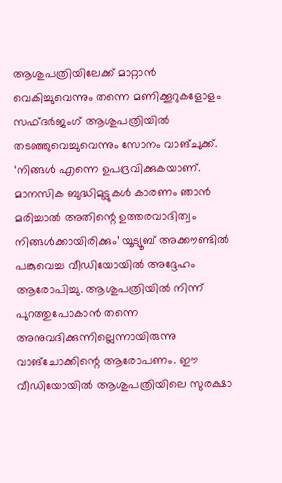ആശുപത്രിയിലേക്ക് മാറ്റാൻ വെകിച്ചുവെന്നും തന്നെ മണിക്കൂറുകളോളം സഫ്ദർജംഗ് ആശുപത്രിയിൽ തടഞ്ഞുവെച്ചുവെന്നും സോനം വാങ്ചുക്ക്. ‘നിങ്ങൾ എന്നെ ഉപദ്രവിക്കുകയാണ്. മാനസിക ബുദ്ധിമുട്ടുകൾ കാരണം ഞാൻ മരിച്ചാൽ അതിന്റെ ഉത്തരവാദിത്വം നിങ്ങൾക്കായിരിക്കും’ യൂട്യൂബ് അക്കൗണ്ടിൽ പങ്കുവെച്ച വീഡിയോയിൽ അദ്ദേഹം ആരോപിച്ചു. ആശുപത്രിയിൽ നിന്ന് പുറത്തുപോകാൻ തന്നെ അനുവദിക്കുന്നില്ലെന്നായിരുന്നു വാങ്ചോക്കിന്റെ ആരോപണം. ഈ വീഡിയോയിൽ ആശുപത്രിയിലെ സുരക്ഷാ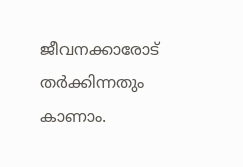ജീവനക്കാരോട് തർക്കിന്നതും കാണാം.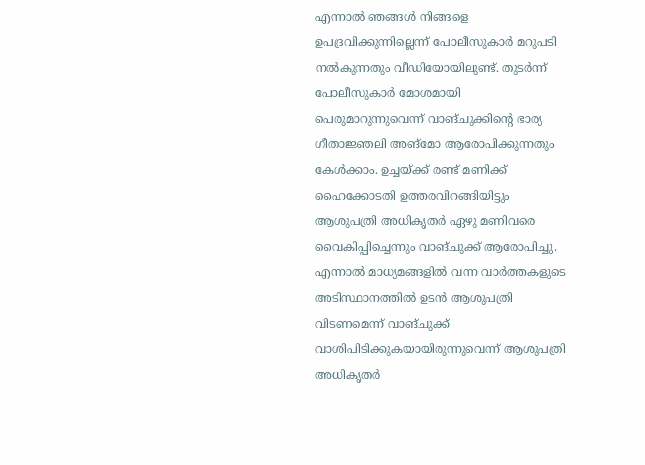എന്നാൽ ഞങ്ങൾ നിങ്ങളെ ഉപദ്രവിക്കുന്നില്ലെന്ന് പോലീസുകാർ മറുപടി നൽകുന്നതും വീഡിയോയിലുണ്ട്. തുടർന്ന് പോലീസുകാർ മോശമായി പെരുമാറുന്നുവെന്ന് വാങ്ചുക്കിന്റെ ഭാര്യ ഗീതാജ്ഞലി അങ്മോ ആരോപിക്കുന്നതും കേൾക്കാം. ഉച്ചയ്ക്ക് രണ്ട് മണിക്ക് ഹൈക്കോടതി ഉത്തരവിറങ്ങിയിട്ടും ആശുപത്രി അധികൃതർ ഏഴു മണിവരെ വൈകിപ്പിച്ചെന്നും വാങ്ചുക്ക് ആരോപിച്ചു. എന്നാൽ മാധ്യമങ്ങളിൽ വന്ന വാർത്തകളുടെ അടിസ്ഥാനത്തിൽ ഉടൻ ആശുപത്രി വിടണമെന്ന് വാങ്ചുക്ക് വാശിപിടിക്കുകയായിരുന്നുവെന്ന് ആശുപത്രി അധികൃതർ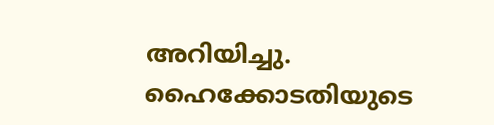അറിയിച്ചു. ഹൈക്കോടതിയുടെ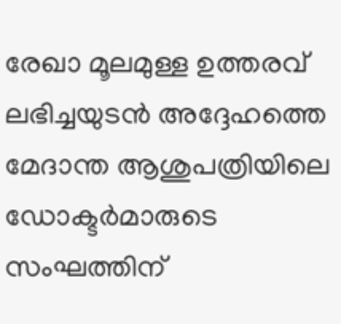രേഖാ മൂലമുള്ള ഉത്തരവ് ലഭിച്ചയുടൻ അദ്ദേഹത്തെ മേദാന്ത ആശുപത്രിയിലെ ഡോക്ടർമാരുടെ സംഘത്തിന്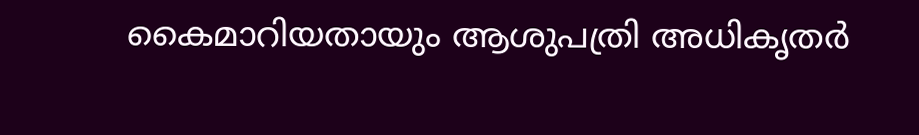കൈമാറിയതായും ആശുപത്രി അധികൃതർ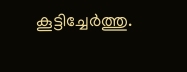കൂട്ടിച്ചേർത്തു.